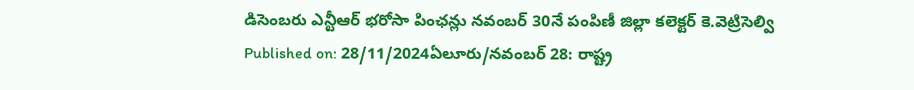డిసెంబరు ఎన్టీఆర్ భరోసా పింఛన్లు నవంబర్ 30నే పంపిణీ జిల్లా కలెక్టర్ కె.వెట్రిసెల్వి
Published on: 28/11/2024ఏలూరు/నవంబర్ 28: రాష్ట్ర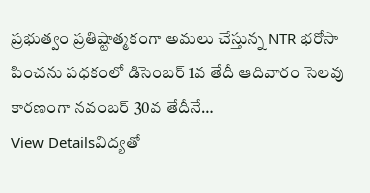ప్రభుత్వం ప్రతిష్టాత్మకంగా అమలు చేస్తున్న NTR భరోసా పించను పధకంలో డిసెంబర్ 1వ తేదీ ఆదివారం సెలవు కారణంగా నవంబర్ 30వ తేదీనే…
View Detailsవిద్యతో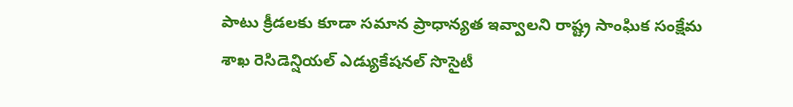పాటు క్రీడలకు కూడా సమాన ప్రాధాన్యత ఇవ్వాలని రాష్ట్ర సాంఘిక సంక్షేమ శాఖ రెసిడెన్షియల్ ఎడ్యుకేషనల్ సొసైటీ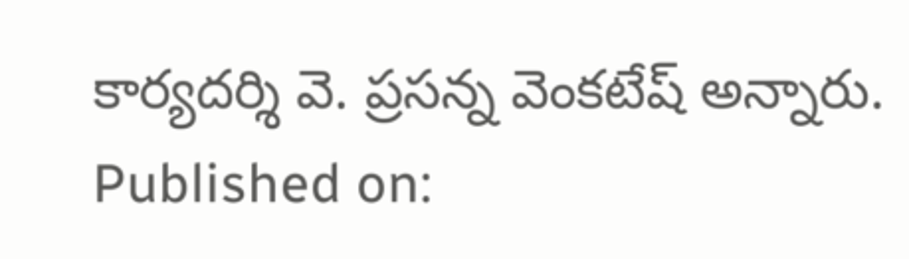కార్యదర్శి వె. ప్రసన్న వెంకటేష్ అన్నారు.
Published on: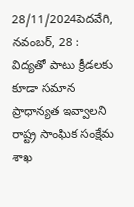28/11/2024పెదవేగి, నవంబర్, 28 : విద్యతో పాటు క్రీడలకు కూడా సమాన ప్రాధాన్యత ఇవ్వాలని రాష్ట్ర సాంఘిక సంక్షేమ శాఖ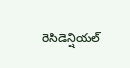రెసిడెన్షియల్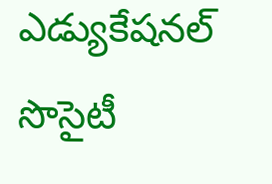ఎడ్యుకేషనల్ సొసైటీ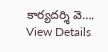కార్యదర్శి వె….
View Details